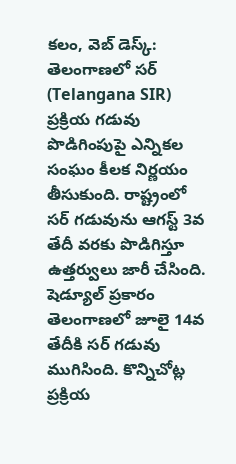కలం, వెబ్ డెస్క్: తెలంగాణలో సర్ (Telangana SIR) ప్రక్రియ గడువు పొడిగింపుపై ఎన్నికల సంఘం కీలక నిర్ణయం తీసుకుంది. రాష్ట్రంలో సర్ గడువును ఆగస్ట్ 3వ తేదీ వరకు పొడిగిస్తూ ఉత్తర్వులు జారీ చేసింది. షెడ్యూల్ ప్రకారం తెలంగాణలో జూలై 14వ తేదీకి సర్ గడువు ముగిసింది. కొన్నిచోట్ల ప్రక్రియ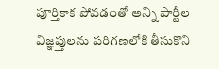పూర్తికాక పోవడంతో అన్ని పార్టీల విజ్ఞప్తులను పరిగణలోకి తీసుకొని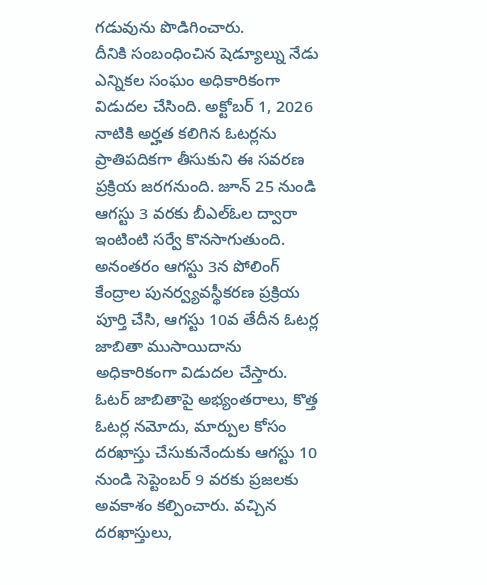గడువును పొడిగించారు.
దీనికి సంబంధించిన షెడ్యూల్ను నేడు ఎన్నికల సంఘం అధికారికంగా విడుదల చేసింది. అక్టోబర్ 1, 2026 నాటికి అర్హత కలిగిన ఓటర్లను ప్రాతిపదికగా తీసుకుని ఈ సవరణ ప్రక్రియ జరగనుంది. జూన్ 25 నుండి ఆగస్టు 3 వరకు బీఎల్ఓల ద్వారా ఇంటింటి సర్వే కొనసాగుతుంది. అనంతరం ఆగస్టు 3న పోలింగ్ కేంద్రాల పునర్వ్యవస్థీకరణ ప్రక్రియ పూర్తి చేసి, ఆగస్టు 10వ తేదీన ఓటర్ల జాబితా ముసాయిదాను అధికారికంగా విడుదల చేస్తారు.
ఓటర్ జాబితాపై అభ్యంతరాలు, కొత్త ఓటర్ల నమోదు, మార్పుల కోసం దరఖాస్తు చేసుకునేందుకు ఆగస్టు 10 నుండి సెప్టెంబర్ 9 వరకు ప్రజలకు అవకాశం కల్పించారు. వచ్చిన దరఖాస్తులు,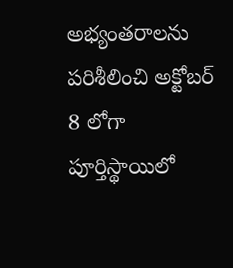అభ్యంతరాలను పరిశీలించి అక్టోబర్ 8 లోగా పూర్తిస్థాయిలో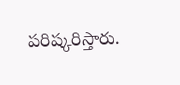పరిష్కరిస్తారు.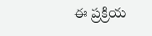ఈ ప్రక్రియ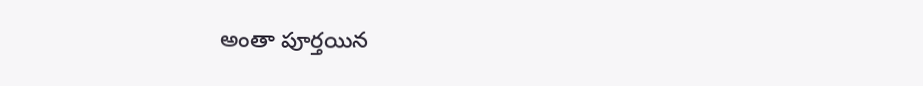అంతా పూర్తయిన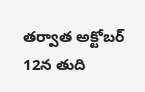తర్వాత అక్టోబర్ 12న తుది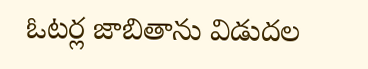ఓటర్ల జాబితాను విడుదల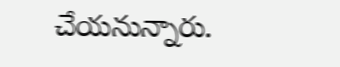చేయనున్నారు.